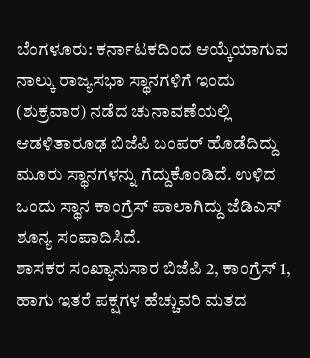ಬೆಂಗಳೂರು: ಕರ್ನಾಟಕದಿಂದ ಆಯ್ಕೆಯಾಗುವ ನಾಲ್ಕು ರಾಜ್ಯಸಭಾ ಸ್ಥಾನಗಳಿಗೆ ಇಂದು (ಶುಕ್ರವಾರ) ನಡೆದ ಚುನಾವಣೆಯಲ್ಲಿ ಆಡಳಿತಾರೂಢ ಬಿಜೆಪಿ ಬಂಪರ್ ಹೊಡೆದಿದ್ದು ಮೂರು ಸ್ಥಾನಗಳನ್ನು ಗೆದ್ದುಕೊಂಡಿದೆ. ಉಳಿದ ಒಂದು ಸ್ಥಾನ ಕಾಂಗ್ರೆಸ್ ಪಾಲಾಗಿದ್ದು ಜೆಡಿಎಸ್ ಶೂನ್ಯ ಸಂಪಾದಿಸಿದೆ.
ಶಾಸಕರ ಸಂಖ್ಯಾನುಸಾರ ಬಿಜೆಪಿ 2, ಕಾಂಗ್ರೆಸ್ 1, ಹಾಗು ಇತರೆ ಪಕ್ಷಗಳ ಹೆಚ್ಚುವರಿ ಮತದ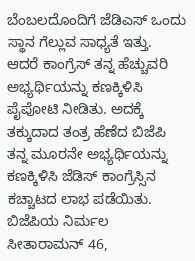ಬೆಂಬಲದೊಂದಿಗೆ ಜೆಡಿಎಸ್ ಒಂದು ಸ್ಥಾನ ಗೆಲ್ಲುವ ಸಾಧ್ಯತೆ ಇತ್ತು. ಆದರೆ ಕಾಂಗ್ರೆಸ್ ತನ್ನ ಹೆಚ್ಚುವರಿ ಅಭ್ಯರ್ಥಿಯನ್ನು ಕಣಕ್ಕಿಳಿಸಿ ಪೈಪೋಟಿ ನೀಡಿತು. ಅದಕ್ಕೆ ತಕ್ಕುದಾದ ತಂತ್ರ ಹೆಣೆದ ಬಿಜೆಪಿ ತನ್ನ ಮೂರನೇ ಅಭ್ಯರ್ಥಿಯನ್ನು ಕಣಕ್ಕಿಳಿಸಿ ಜೆಡಿಸ್ ಕಾಂಗ್ರೆಸ್ಸಿನ ಕಚ್ಚಾಟದ ಲಾಭ ಪಡೆಯಿತು.
ಬಿಜೆಪಿಯ ನಿರ್ಮಲ ಸೀತಾರಾಮನ್ 46,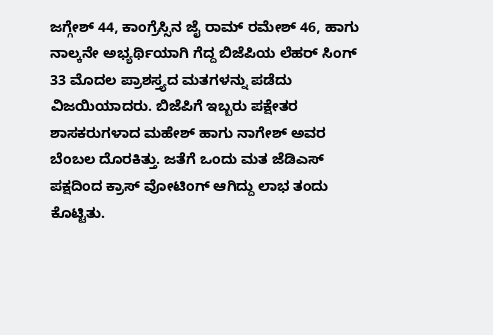ಜಗ್ಗೇಶ್ 44, ಕಾಂಗ್ರೆಸ್ಸಿನ ಜೈ ರಾಮ್ ರಮೇಶ್ 46, ಹಾಗು ನಾಲ್ಕನೇ ಅಭ್ಯರ್ಥಿಯಾಗಿ ಗೆದ್ದ ಬಿಜೆಪಿಯ ಲೆಹರ್ ಸಿಂಗ್ 33 ಮೊದಲ ಪ್ರಾಶಸ್ತ್ಯದ ಮತಗಳನ್ನು ಪಡೆದು ವಿಜಯಿಯಾದರು. ಬಿಜೆಪಿಗೆ ಇಬ್ಬರು ಪಕ್ಷೇತರ ಶಾಸಕರುಗಳಾದ ಮಹೇಶ್ ಹಾಗು ನಾಗೇಶ್ ಅವರ ಬೆಂಬಲ ದೊರಕಿತ್ತು. ಜತೆಗೆ ಒಂದು ಮತ ಜೆಡಿಎಸ್ ಪಕ್ಷದಿಂದ ಕ್ರಾಸ್ ವೋಟಿಂಗ್ ಆಗಿದ್ದು ಲಾಭ ತಂದು ಕೊಟ್ಟಿತು.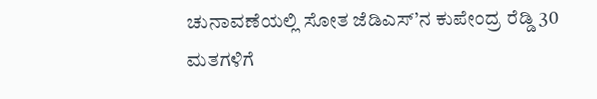ಚುನಾವಣೆಯಲ್ಲಿ ಸೋತ ಜೆಡಿಎಸ್’ನ ಕುಪೇಂದ್ರ ರೆಡ್ಡಿ 30 ಮತಗಳಿಗೆ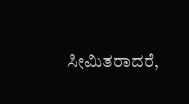ಸೀಮಿತರಾದರೆ,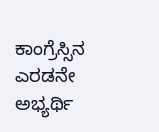ಕಾಂಗ್ರೆಸ್ಸಿನ ಎರಡನೇ ಅಭ್ಯರ್ಥಿ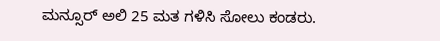ಮನ್ಸೂರ್ ಅಲಿ 25 ಮತ ಗಳಿಸಿ ಸೋಲು ಕಂಡರು.